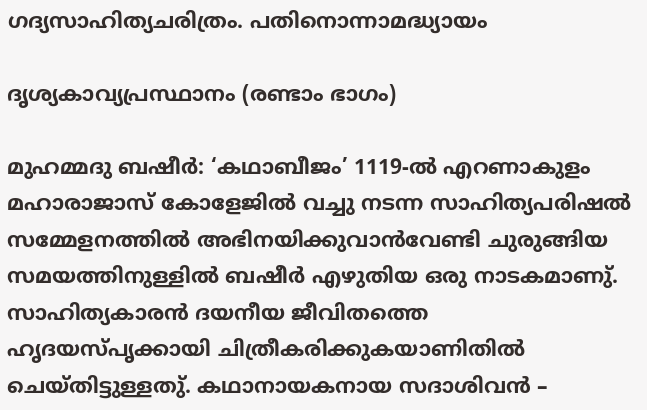ഗദ്യസാഹിത്യചരിത്രം. പതിനൊന്നാമദ്ധ്യായം

ദൃശ്യകാവ്യപ്രസ്ഥാനം (രണ്ടാം ഭാഗം)

മുഹമ്മദു ബഷീർ: ‘കഥാബീജം’ 1119-ൽ എറണാകുളം മഹാരാജാസ് കോളേജിൽ വച്ചു നടന്ന സാഹിത്യപരിഷൽ സമ്മേളനത്തിൽ അഭിനയിക്കുവാൻവേണ്ടി ചുരുങ്ങിയ സമയത്തിനുള്ളിൽ ബഷീർ എഴുതിയ ഒരു നാടകമാണു്. സാഹിത്യകാരൻ ദയനീയ ജീവിതത്തെ ഹൃദയസ്പൃക്കായി ചിത്രീകരിക്കുകയാണിതിൽ ചെയ്തിട്ടുള്ളതു്. കഥാനായകനായ സദാശിവൻ –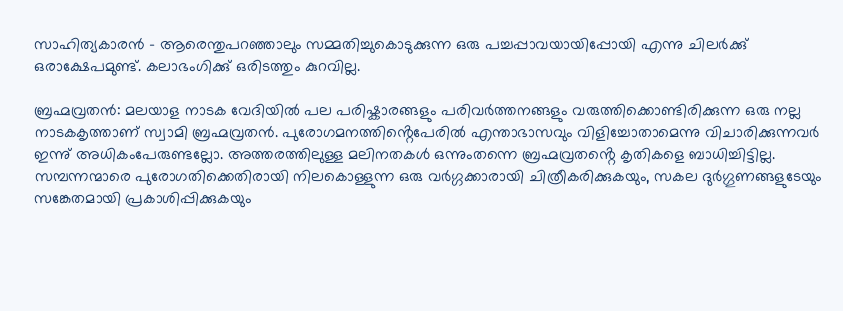സാഹിത്യകാരൻ – ആരെന്തുപറഞ്ഞാലും സമ്മതിച്ചുകൊടുക്കുന്ന ഒരു പച്ചപ്പാവയായിപ്പോയി എന്നു ചിലർക്കു് ഒരാക്ഷേപമുണ്ട്. കലാഭംഗിക്കു് ഒരിടത്തും കുറവില്ല.

ബ്രഹ്മവ്രതൻ: മലയാള നാടക വേദിയിൽ പല പരിഷ്കാരങ്ങളും പരിവർത്തനങ്ങളും വരുത്തിക്കൊണ്ടിരിക്കുന്ന ഒരു നല്ല നാടകകൃത്താണ് സ്വാമി ബ്രഹ്മവ്രതൻ. പുരോഗമനത്തിൻ്റെപേരിൽ എന്താഭാസവും വിളിച്ചോതാമെന്നു വിചാരിക്കുന്നവർ ഇന്നു് അധികംപേരുണ്ടല്ലോ. അത്തരത്തിലുള്ള മലിനതകൾ ഒന്നുംതന്നെ ബ്രഹ്മവ്രതൻ്റെ കൃതികളെ ബാധിച്ചിട്ടില്ല. സമ്പന്നന്മാരെ പുരോഗതിക്കെതിരായി നിലകൊള്ളുന്ന ഒരു വർഗ്ഗക്കാരായി ചിത്രീകരിക്കുകയും, സകല ദുർഗ്ഗുണങ്ങളുടേയും സങ്കേതമായി പ്രകാശിപ്പിക്കുകയും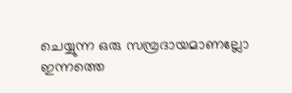ചെയ്യുന്ന ഒരു സമ്പ്രദായമാണല്ലോ ഇന്നത്തെ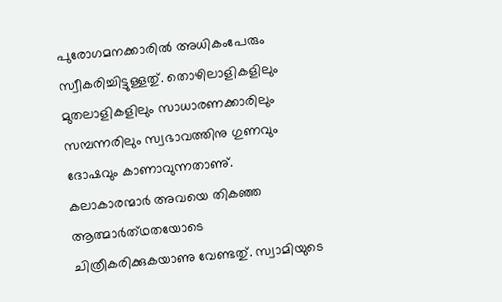പുരോഗമനക്കാരിൽ അധികംപേരും സ്വീകരിച്ചിട്ടുള്ളതു്. തൊഴിലാളികളിലും മുതലാളികളിലും സാധാരണക്കാരിലും സമ്പന്നരിലും സ്വഭാവത്തിനു ഗുണവും ദോഷവും കാണാവുന്നതാണു്. കലാകാരന്മാർ അവയെ തികഞ്ഞ ആത്മാർത്‌ഥതയോടെ ചിത്രീകരിക്കുകയാണു വേണ്ടതു്. സ്വാമിയുടെ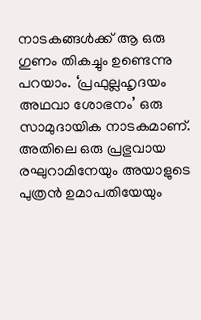നാടകങ്ങൾക്ക് ആ ഒരു ഗുണം തികച്ചും ഉണ്ടെന്നു പറയാം. ‘പ്രഫുല്ലഹൃദയം അഥവാ ശോഭനം’ ഒരു സാമുദായിക നാടകമാണ്. അതിലെ ഒരു പ്രഭുവായ രഘുറാമിനേയും അയാളുടെ പുത്രൻ ഉമാപതിയേയും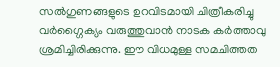സൽഗുണങ്ങളുടെ ഉറവിടമായി ചിത്രീകരിച്ചു വർഗ്ഗൈക്യം വരുത്തുവാൻ നാടക കർത്താവു ശ്രമിച്ചിരിക്കുന്നു. ഈ വിധമുള്ള സമചിത്തത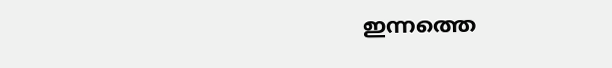ഇന്നത്തെ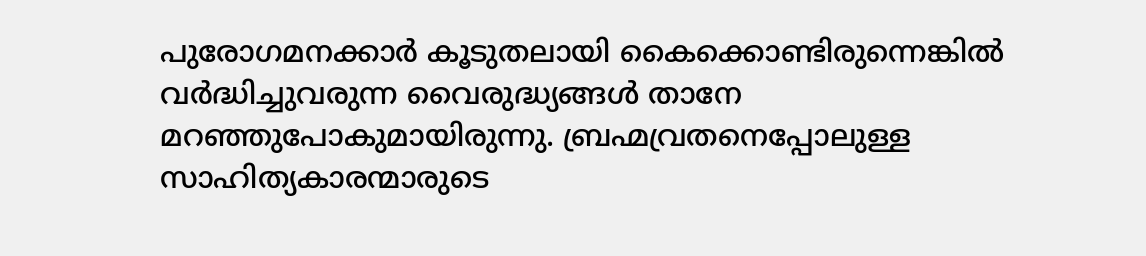പുരോഗമനക്കാർ കൂടുതലായി കൈക്കൊണ്ടിരുന്നെങ്കിൽ വർദ്ധിച്ചുവരുന്ന വൈരുദ്ധ്യങ്ങൾ താനേ മറഞ്ഞുപോകുമായിരുന്നു. ബ്രഹ്മവ്രതനെപ്പോലുള്ള സാഹിത്യകാരന്മാരുടെ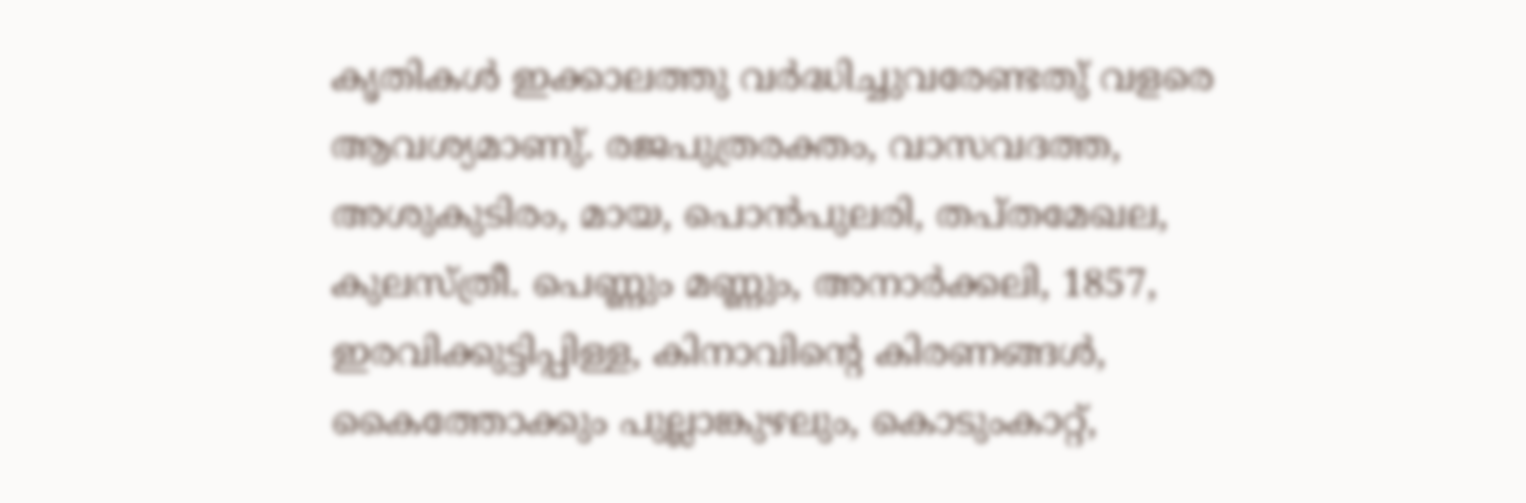കൃതികൾ ഇക്കാലത്തു വർദ്ധിച്ചുവരേണ്ടതു് വളരെ ആവശ്യമാണു്. രജപുത്രരക്തം, വാസവദത്ത, അശുകുടിരം, മായ, പൊൻപുലരി, തപ്തമേഖല, കുലസ്ത്രീ. പെണ്ണും മണ്ണും, അനാർക്കലി, 1857, ഇരവിക്കുട്ടിപ്പിള്ള, കിനാവിൻ്റെ കിരണങ്ങൾ, കൈത്തോക്കും പുല്ലാങ്കുഴലും, കൊടുംകാറ്റ്,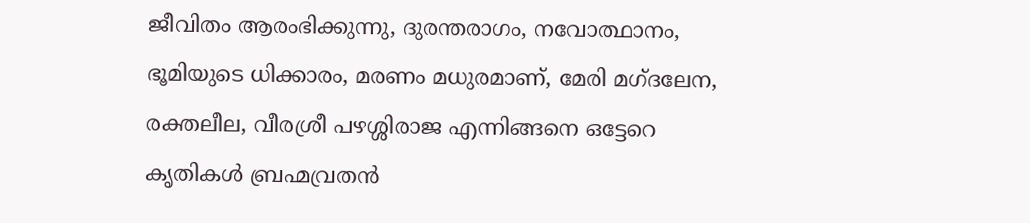ജീവിതം ആരംഭിക്കുന്നു, ദുരന്തരാഗം, നവോത്ഥാനം, ഭൂമിയുടെ ധിക്കാരം, മരണം മധുരമാണ്, മേരി മഗ്ദലേന, രക്തലീല, വീരശ്രീ പഴശ്ശിരാജ എന്നിങ്ങനെ ഒട്ടേറെ കൃതികൾ ബ്രഹ്മവ്രതൻ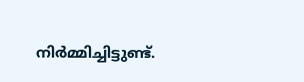നിർമ്മിച്ചിട്ടുണ്ട്.